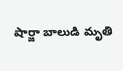షార్జా బాలుడి మృతి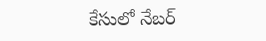కేసులో నేబర్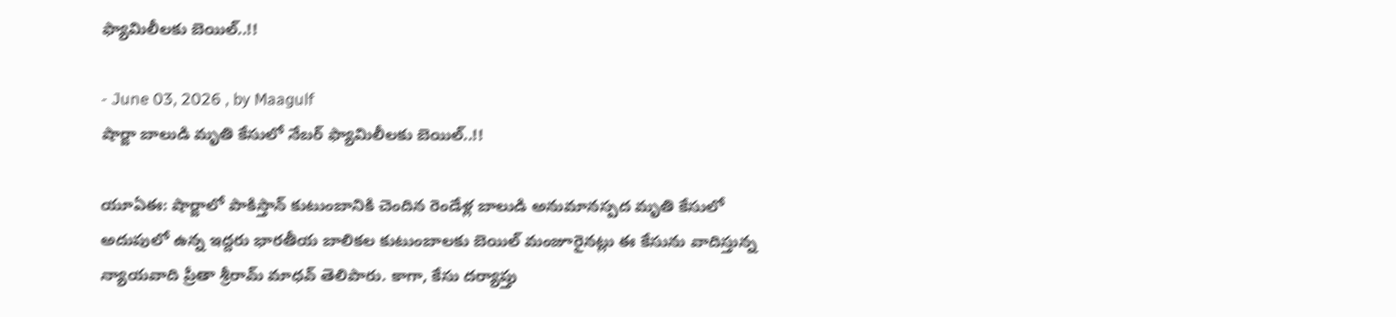ఫ్యామిలీలకు బెయిల్..!!

- June 03, 2026 , by Maagulf
షార్జా బాలుడి మృతి కేసులో నేబర్ ఫ్యామిలీలకు బెయిల్..!!

యూఏఈ: షార్జాలో పాకిస్తాన్ కుటుంబానికి చెందిన రెండేళ్ల బాలుడి అనుమానస్పద మృతి కేసులో అదుపులో ఉన్న ఇద్దరు భారతీయ బాలికల కుటుంబాలకు బెయిల్ మంజూరైనట్లు ఈ కేసును వాదిస్తున్న న్యాయవాది ప్రీతా శ్రీరామ్ మాధవ్ తెలిపారు. కాగా, కేసు దర్యాప్తు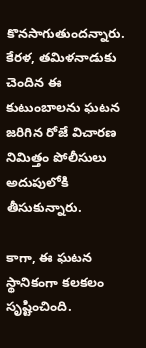కొనసాగుతుందన్నారు.  కేరళ, తమిళనాడుకు చెందిన ఈ కుటుంబాలను ఘటన జరిగిన రోజే విచారణ నిమిత్తం పోలీసులు అదుపులోకి తీసుకున్నారు.

కాగా, ఈ ఘటన స్థానికంగా కలకలం సృష్టించింది.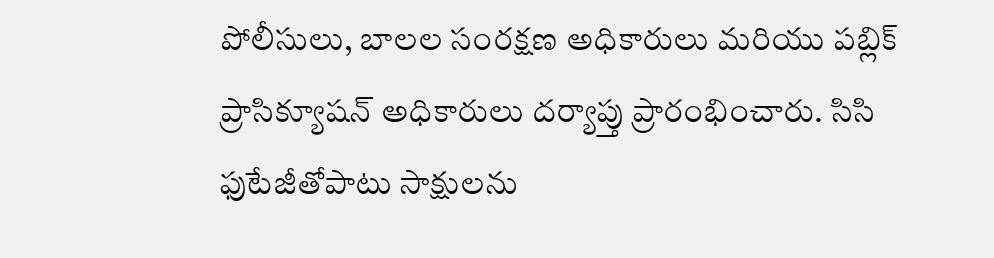పోలీసులు, బాలల సంరక్షణ అధికారులు మరియు పబ్లిక్ ప్రాసిక్యూషన్ అధికారులు దర్యాప్తు ప్రారంభించారు. సిసి ఫుటేజీతోపాటు సాక్షులను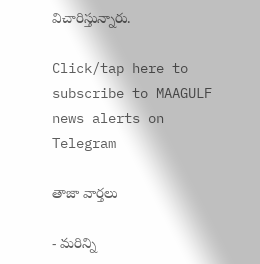విచారిస్తున్నారు.

Click/tap here to subscribe to MAAGULF news alerts on Telegram

తాజా వార్తలు

- మరిన్ని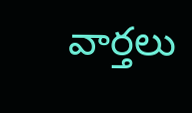వార్తలు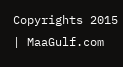Copyrights 2015 | MaaGulf.com